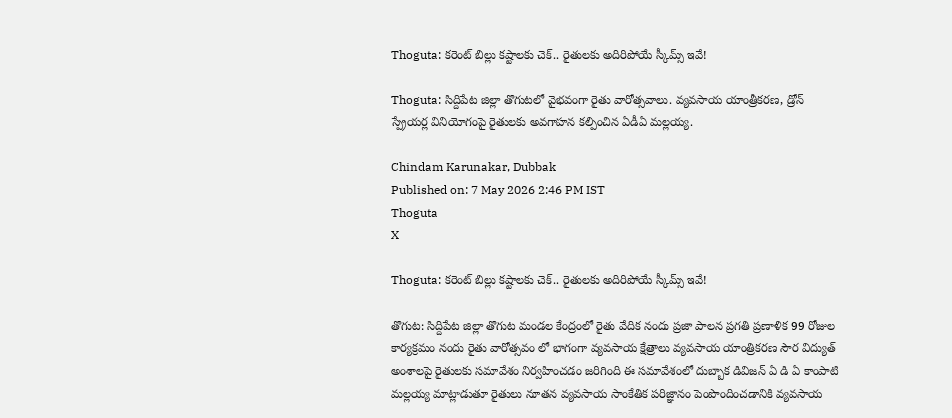Thoguta: కరెంట్ బిల్లు కష్టాలకు చెక్.. రైతులకు అదిరిపోయే స్కీమ్స్ ఇవే!

Thoguta: సిద్దిపేట జిల్లా తొగుటలో వైభవంగా రైతు వారోత్సవాలు. వ్యవసాయ యాంత్రీకరణ, డ్రోన్ స్ప్రేయర్ల వినియోగంపై రైతులకు అవగాహన కల్పించిన ఏడీఏ మల్లయ్య.

Chindam Karunakar, Dubbak
Published on: 7 May 2026 2:46 PM IST
Thoguta
X

Thoguta: కరెంట్ బిల్లు కష్టాలకు చెక్.. రైతులకు అదిరిపోయే స్కీమ్స్ ఇవే!

తొగుట: సిద్దిపేట జిల్లా తొగుట మండల కేంద్రంలో రైతు వేదిక నందు ప్రజా పాలన ప్రగతి ప్రణాళిక 99 రోజుల కార్యక్రమం నందు రైతు వారోత్సవం లో భాగంగా వ్యవసాయ క్షేత్రాలు వ్యవసాయ యాంత్రికరణ సౌర విద్యుత్ అంశాలపై రైతులకు సమావేశం నిర్వహించడం జరిగింది ఈ సమావేశంలో దుబ్బాక డివిజన్ ఏ డి ఏ కాంపాటి మల్లయ్య మాట్లాడుతూ రైతులు నూతన వ్యవసాయ సాంకేతిక పరిజ్ఞానం పెంపొందించడానికి వ్యవసాయ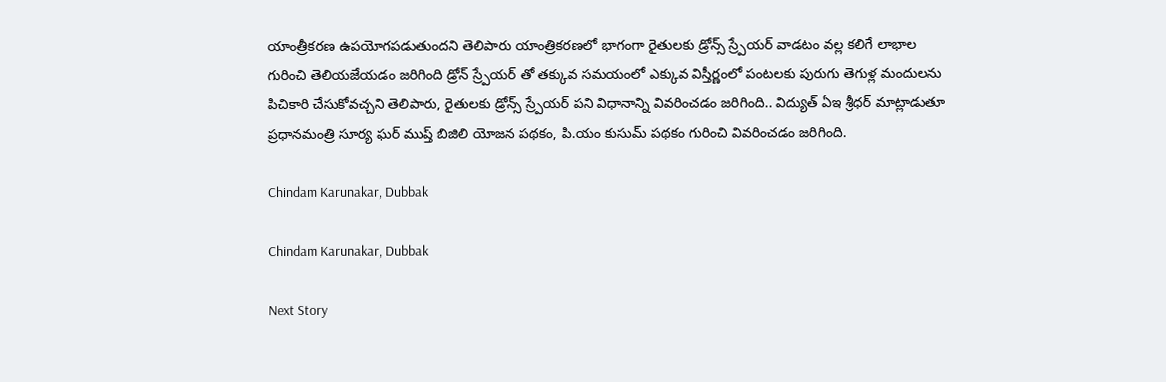యాంత్రీకరణ ఉపయోగపడుతుందని తెలిపారు యాంత్రికరణలో భాగంగా రైతులకు డ్రోన్స్ స్ర్పేయర్ వాడటం వల్ల కలిగే లాభాల గురించి తెలియజేయడం జరిగింది డ్రోన్ స్ర్పేయర్ తో తక్కువ సమయంలో ఎక్కువ విస్తీర్ణంలో పంటలకు పురుగు తెగుళ్ల మందులను పిచికారి చేసుకోవచ్చని తెలిపారు, రైతులకు డ్రోన్స్ స్ర్పేయర్ పని విధానాన్ని వివరించడం జరిగింది.. విద్యుత్ ఏఇ శ్రీధర్ మాట్లాడుతూ ప్రధానమంత్రి సూర్య ఘర్ ముప్త్ బిజిలి యోజన పథకం, పి.యం కుసుమ్ పథకం గురించి వివరించడం జరిగింది.

Chindam Karunakar, Dubbak

Chindam Karunakar, Dubbak

Next Story